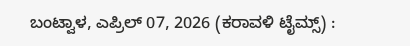ಬಂಟ್ವಾಳ, ಎಪ್ರಿಲ್ 07, 2026 (ಕರಾವಳಿ ಟೈಮ್ಸ್) :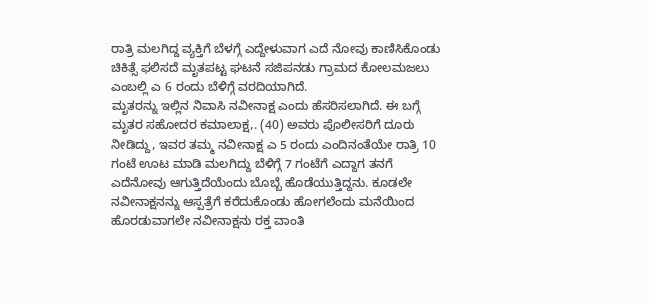ರಾತ್ರಿ ಮಲಗಿದ್ದ ವ್ಯಕ್ತಿಗೆ ಬೆಳಗ್ಗೆ ಎದ್ದೇಳುವಾಗ ಎದೆ ನೋವು ಕಾಣಿಸಿಕೊಂಡು ಚಿಕಿತ್ಸೆ ಫಲಿಸದೆ ಮೃತಪಟ್ಟ ಘಟನೆ ಸಜಿಪನಡು ಗ್ರಾಮದ ಕೋಲಮಜಲು ಎಂಬಲ್ಲಿ ಎ 6 ರಂದು ಬೆಳಿಗ್ಗೆ ವರದಿಯಾಗಿದೆ.
ಮೃತರನ್ನು ಇಲ್ಲಿನ ನಿವಾಸಿ ನವೀನಾಕ್ಷ ಎಂದು ಹೆಸರಿಸಲಾಗಿದೆ. ಈ ಬಗ್ಗೆ ಮೃತರ ಸಹೋದರ ಕಮಾಲಾಕ್ಷ,. (40) ಅವರು ಪೊಲೀಸರಿಗೆ ದೂರು ನೀಡಿದ್ದು, ಇವರ ತಮ್ಮ ನವೀನಾಕ್ಷ ಎ 5 ರಂದು ಎಂದಿನಂತೆಯೇ ರಾತ್ರಿ 10 ಗಂಟೆ ಊಟ ಮಾಡಿ ಮಲಗಿದ್ದು ಬೆಳಿಗ್ಗೆ 7 ಗಂಟೆಗೆ ಎದ್ದಾಗ ತನಗೆ ಎದೆನೋವು ಆಗುತ್ತಿದೆಯೆಂದು ಬೊಬ್ಬೆ ಹೊಡೆಯುತ್ತಿದ್ದನು. ಕೂಡಲೇ ನವೀನಾಕ್ಷನನ್ನು ಆಸ್ಪತ್ರೆಗೆ ಕರೆದುಕೊಂಡು ಹೋಗಲೆಂದು ಮನೆಯಿಂದ ಹೊರಡುವಾಗಲೇ ನವೀನಾಕ್ಷನು ರಕ್ತ ವಾಂತಿ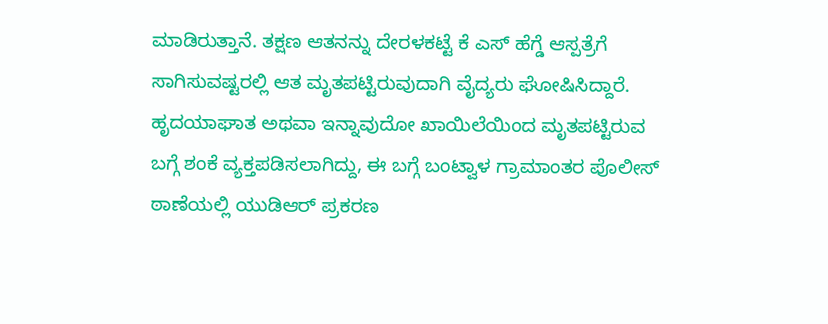ಮಾಡಿರುತ್ತಾನೆ. ತಕ್ಷಣ ಆತನನ್ನು ದೇರಳಕಟ್ಟೆ ಕೆ ಎಸ್ ಹೆಗ್ಡೆ ಆಸ್ಪತ್ರೆಗೆ ಸಾಗಿಸುವಷ್ಟರಲ್ಲಿ ಆತ ಮೃತಪಟ್ಟಿರುವುದಾಗಿ ವೈದ್ಯರು ಘೋಷಿಸಿದ್ದಾರೆ. ಹೃದಯಾಘಾತ ಅಥವಾ ಇನ್ನಾವುದೋ ಖಾಯಿಲೆಯಿಂದ ಮೃತಪಟ್ಟಿರುವ ಬಗ್ಗೆ ಶಂಕೆ ವ್ಯಕ್ತಪಡಿಸಲಾಗಿದ್ದು, ಈ ಬಗ್ಗೆ ಬಂಟ್ವಾಳ ಗ್ರಾಮಾಂತರ ಪೊಲೀಸ್ ಠಾಣೆಯಲ್ಲಿ ಯುಡಿಆರ್ ಪ್ರಕರಣ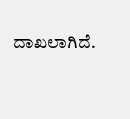ದಾಖಲಾಗಿದೆ.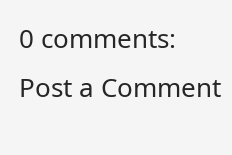0 comments:
Post a Comment